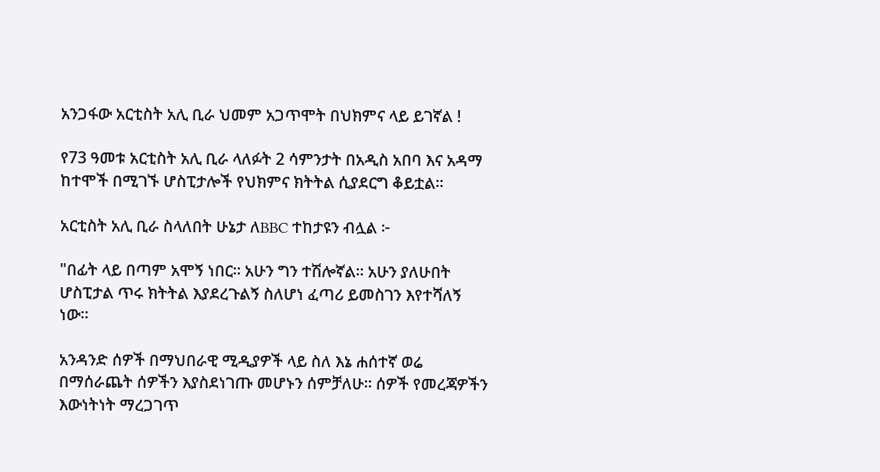አንጋፋው አርቲስት አሊ ቢራ ህመም አጋጥሞት በህክምና ላይ ይገኛል !

የ73 ዓመቱ አርቲስት አሊ ቢራ ላለፉት 2 ሳምንታት በአዲስ አበባ እና አዳማ ከተሞች በሚገኙ ሆስፒታሎች የህክምና ክትትል ሲያደርግ ቆይቷል።

አርቲስት አሊ ቢራ ስላለበት ሁኔታ ለBBC ተከታዩን ብሏል ፦

"በፊት ላይ በጣም አሞኝ ነበር። አሁን ግን ተሽሎኛል። አሁን ያለሁበት ሆስፒታል ጥሩ ክትትል እያደረጉልኝ ስለሆነ ፈጣሪ ይመስገን እየተሻለኝ ነው።

አንዳንድ ሰዎች በማህበራዊ ሚዲያዎች ላይ ስለ እኔ ሐሰተኛ ወሬ በማሰራጨት ሰዎችን እያስደነገጡ መሆኑን ሰምቻለሁ። ሰዎች የመረጃዎችን እውነትነት ማረጋገጥ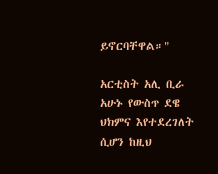ይኖርባቸዋል።"

አርቲስት አሊ ቢራ አሁኑ የውስጥ ደዌ ህክምና እየተደረገለት ሲሆን ከዚህ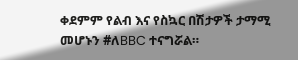ቀደምም የልብ እና የስኳር በሽታዎች ታማሚ መሆኑን #ለBBC ተናግሯል።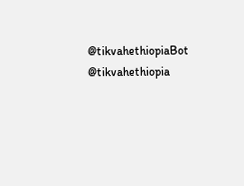@tikvahethiopiaBot @tikvahethiopia